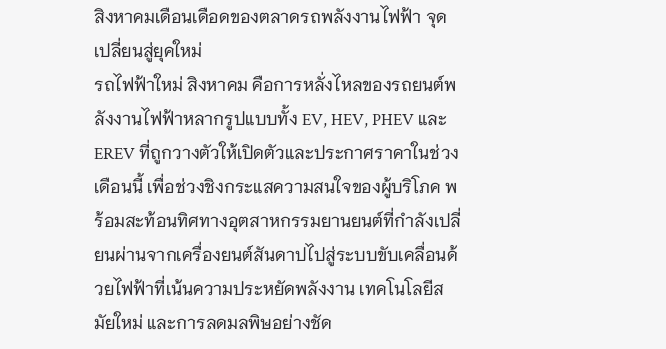สิงหาคมเดือนเดือดของตลาดรถพลังงานไฟฟ้า จุดเปลี่ยนสู่ยุคใหม่
รถไฟฟ้าใหม่ สิงหาคม คือการหลั่งไหลของรถยนต์พลังงานไฟฟ้าหลากรูปแบบทั้ง EV, HEV, PHEV และ EREV ที่ถูกวางตัวให้เปิดตัวและประกาศราคาในช่วงเดือนนี้ เพื่อช่วงชิงกระแสความสนใจของผู้บริโภค พร้อมสะท้อนทิศทางอุตสาหกรรมยานยนต์ที่กำลังเปลี่ยนผ่านจากเครื่องยนต์สันดาปไปสู่ระบบขับเคลื่อนด้วยไฟฟ้าที่เน้นความประหยัดพลังงาน เทคโนโลยีสมัยใหม่ และการลดมลพิษอย่างชัด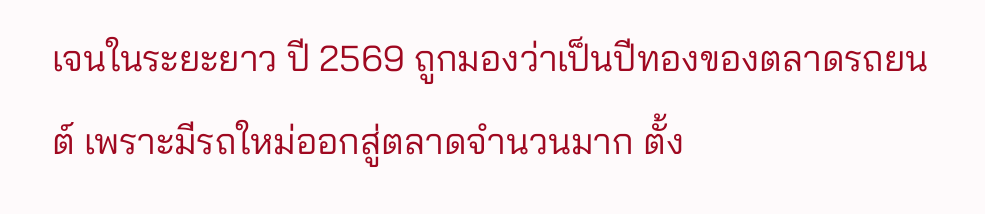เจนในระยะยาว ปี 2569 ถูกมองว่าเป็นปีทองของตลาดรถยนต์ เพราะมีรถใหม่ออกสู่ตลาดจำนวนมาก ตั้ง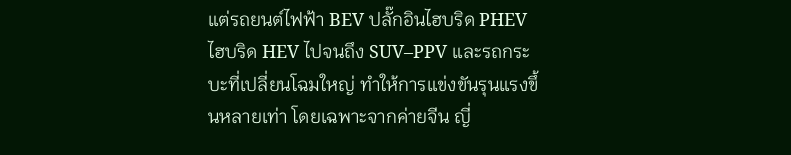แต่รถยนต์ไฟฟ้า BEV ปลั๊กอินไฮบริด PHEV ไฮบริด HEV ไปจนถึง SUV–PPV และรถกระบะที่เปลี่ยนโฉมใหญ่ ทำให้การแข่งขันรุนแรงขึ้นหลายเท่า โดยเฉพาะจากค่ายจีน ญี่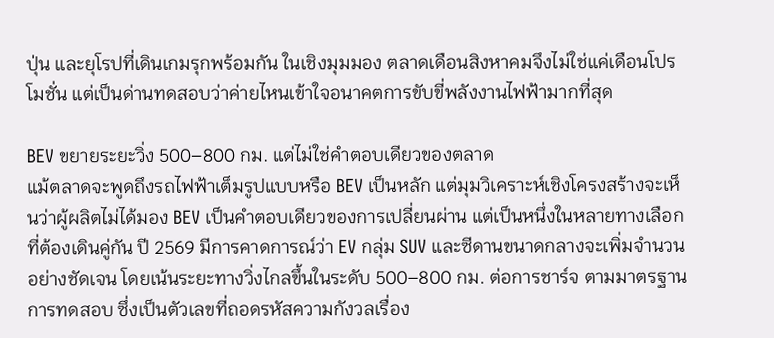ปุ่น และยุโรปที่เดินเกมรุกพร้อมกัน ในเชิงมุมมอง ตลาดเดือนสิงหาคมจึงไม่ใช่แค่เดือนโปรโมชั่น แต่เป็นด่านทดสอบว่าค่ายไหนเข้าใจอนาคตการขับขี่พลังงานไฟฟ้ามากที่สุด

BEV ขยายระยะวิ่ง 500–800 กม. แต่ไม่ใช่คำตอบเดียวของตลาด
แม้ตลาดจะพูดถึงรถไฟฟ้าเต็มรูปแบบหรือ BEV เป็นหลัก แต่มุมวิเคราะห์เชิงโครงสร้างจะเห็นว่าผู้ผลิตไม่ได้มอง BEV เป็นคำตอบเดียวของการเปลี่ยนผ่าน แต่เป็นหนึ่งในหลายทางเลือกที่ต้องเดินคู่กัน ปี 2569 มีการคาดการณ์ว่า EV กลุ่ม SUV และซีดานขนาดกลางจะเพิ่มจำนวนอย่างชัดเจน โดยเน้นระยะทางวิ่งไกลขึ้นในระดับ 500–800 กม. ต่อการชาร์จ ตามมาตรฐานการทดสอบ ซึ่งเป็นตัวเลขที่ถอดรหัสความกังวลเรื่อง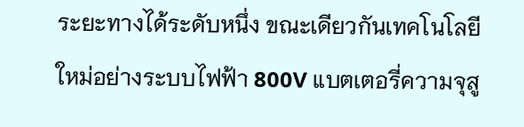ระยะทางได้ระดับหนึ่ง ขณะเดียวกันเทคโนโลยีใหม่อย่างระบบไฟฟ้า 800V แบตเตอรี่ความจุสู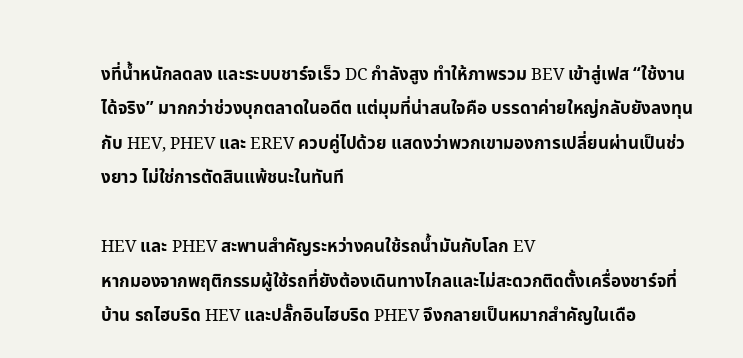งที่น้ำหนักลดลง และระบบชาร์จเร็ว DC กำลังสูง ทำให้ภาพรวม BEV เข้าสู่เฟส “ใช้งานได้จริง” มากกว่าช่วงบุกตลาดในอดีต แต่มุมที่น่าสนใจคือ บรรดาค่ายใหญ่กลับยังลงทุนกับ HEV, PHEV และ EREV ควบคู่ไปด้วย แสดงว่าพวกเขามองการเปลี่ยนผ่านเป็นช่วงยาว ไม่ใช่การตัดสินแพ้ชนะในทันที

HEV และ PHEV สะพานสำคัญระหว่างคนใช้รถน้ำมันกับโลก EV
หากมองจากพฤติกรรมผู้ใช้รถที่ยังต้องเดินทางไกลและไม่สะดวกติดตั้งเครื่องชาร์จที่บ้าน รถไฮบริด HEV และปลั๊กอินไฮบริด PHEV จึงกลายเป็นหมากสำคัญในเดือ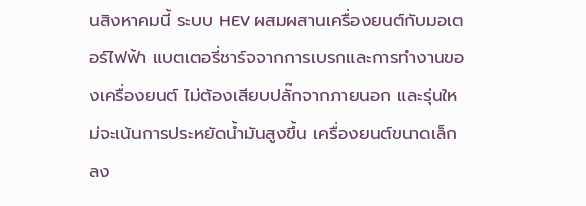นสิงหาคมนี้ ระบบ HEV ผสมผสานเครื่องยนต์กับมอเตอร์ไฟฟ้า แบตเตอรี่ชาร์จจากการเบรกและการทำงานของเครื่องยนต์ ไม่ต้องเสียบปลั๊กจากภายนอก และรุ่นใหม่จะเน้นการประหยัดน้ำมันสูงขึ้น เครื่องยนต์ขนาดเล็กลง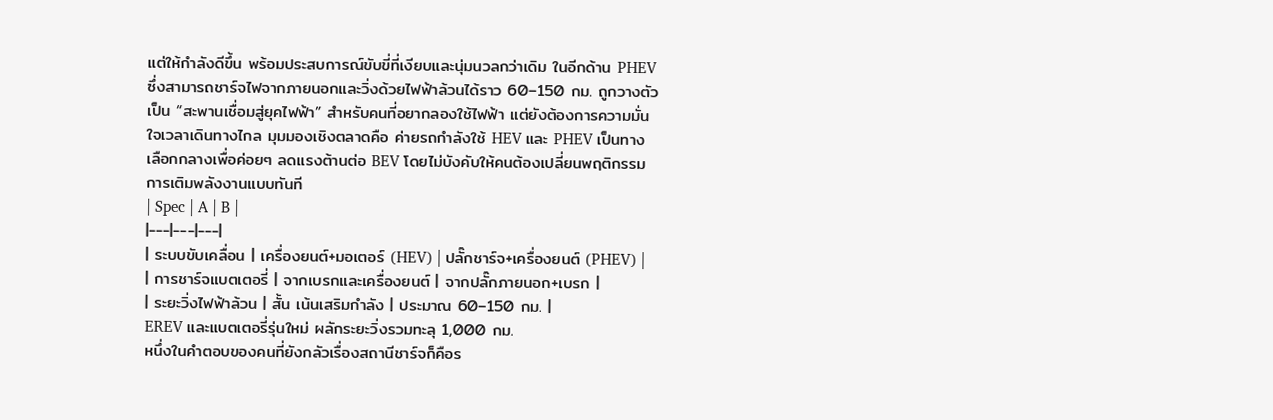แต่ให้กำลังดีขึ้น พร้อมประสบการณ์ขับขี่ที่เงียบและนุ่มนวลกว่าเดิม ในอีกด้าน PHEV ซึ่งสามารถชาร์จไฟจากภายนอกและวิ่งด้วยไฟฟ้าล้วนได้ราว 60–150 กม. ถูกวางตัวเป็น “สะพานเชื่อมสู่ยุคไฟฟ้า” สำหรับคนที่อยากลองใช้ไฟฟ้า แต่ยังต้องการความมั่นใจเวลาเดินทางไกล มุมมองเชิงตลาดคือ ค่ายรถกำลังใช้ HEV และ PHEV เป็นทางเลือกกลางเพื่อค่อยๆ ลดแรงต้านต่อ BEV โดยไม่บังคับให้คนต้องเปลี่ยนพฤติกรรมการเติมพลังงานแบบทันที
| Spec | A | B |
|---|---|---|
| ระบบขับเคลื่อน | เครื่องยนต์+มอเตอร์ (HEV) | ปลั๊กชาร์จ+เครื่องยนต์ (PHEV) |
| การชาร์จแบตเตอรี่ | จากเบรกและเครื่องยนต์ | จากปลั๊กภายนอก+เบรก |
| ระยะวิ่งไฟฟ้าล้วน | สั้น เน้นเสริมกำลัง | ประมาณ 60–150 กม. |
EREV และแบตเตอรี่รุ่นใหม่ ผลักระยะวิ่งรวมทะลุ 1,000 กม.
หนึ่งในคำตอบของคนที่ยังกลัวเรื่องสถานีชาร์จก็คือร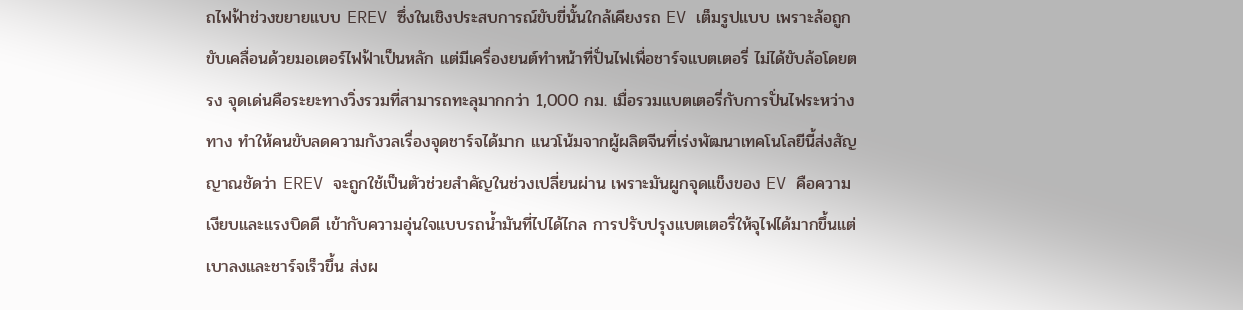ถไฟฟ้าช่วงขยายแบบ EREV ซึ่งในเชิงประสบการณ์ขับขี่นั้นใกล้เคียงรถ EV เต็มรูปแบบ เพราะล้อถูกขับเคลื่อนด้วยมอเตอร์ไฟฟ้าเป็นหลัก แต่มีเครื่องยนต์ทำหน้าที่ปั่นไฟเพื่อชาร์จแบตเตอรี่ ไม่ได้ขับล้อโดยตรง จุดเด่นคือระยะทางวิ่งรวมที่สามารถทะลุมากกว่า 1,000 กม. เมื่อรวมแบตเตอรี่กับการปั่นไฟระหว่างทาง ทำให้คนขับลดความกังวลเรื่องจุดชาร์จได้มาก แนวโน้มจากผู้ผลิตจีนที่เร่งพัฒนาเทคโนโลยีนี้ส่งสัญญาณชัดว่า EREV จะถูกใช้เป็นตัวช่วยสำคัญในช่วงเปลี่ยนผ่าน เพราะมันผูกจุดแข็งของ EV คือความเงียบและแรงบิดดี เข้ากับความอุ่นใจแบบรถน้ำมันที่ไปได้ไกล การปรับปรุงแบตเตอรี่ให้จุไฟได้มากขึ้นแต่เบาลงและชาร์จเร็วขึ้น ส่งผ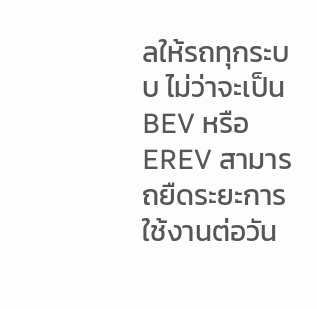ลให้รถทุกระบบ ไม่ว่าจะเป็น BEV หรือ EREV สามารถยืดระยะการใช้งานต่อวัน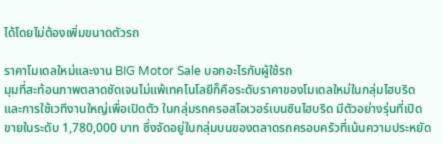ได้โดยไม่ต้องเพิ่มขนาดตัวรถ

ราคาโมเดลใหม่และงาน BIG Motor Sale บอกอะไรกับผู้ใช้รถ
มุมที่สะท้อนภาพตลาดชัดเจนไม่แพ้เทคโนโลยีก็คือระดับราคาของโมเดลใหม่ในกลุ่มไฮบริด และการใช้เวทีงานใหญ่เพื่อเปิดตัว ในกลุ่มรถครอสโอเวอร์เบนซินไฮบริด มีตัวอย่างรุ่นที่เปิดขายในระดับ 1,780,000 บาท ซึ่งจัดอยู่ในกลุ่มบนของตลาดรถครอบครัวที่เน้นความประหยัด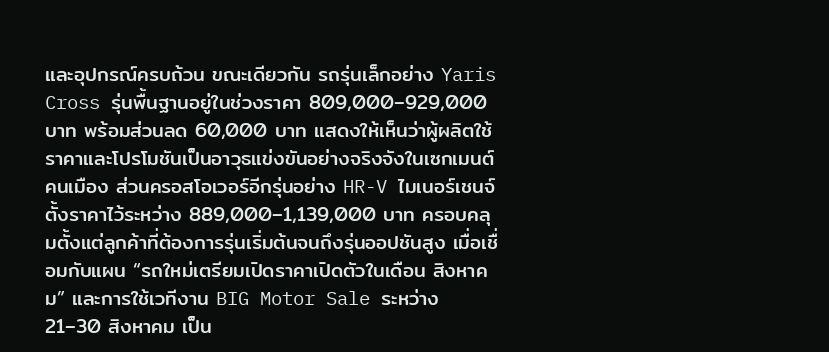และอุปกรณ์ครบถ้วน ขณะเดียวกัน รถรุ่นเล็กอย่าง Yaris Cross รุ่นพื้นฐานอยู่ในช่วงราคา 809,000–929,000 บาท พร้อมส่วนลด 60,000 บาท แสดงให้เห็นว่าผู้ผลิตใช้ราคาและโปรโมชันเป็นอาวุธแข่งขันอย่างจริงจังในเซกเมนต์คนเมือง ส่วนครอสโอเวอร์อีกรุ่นอย่าง HR-V ไมเนอร์เชนจ์ตั้งราคาไว้ระหว่าง 889,000–1,139,000 บาท ครอบคลุมตั้งแต่ลูกค้าที่ต้องการรุ่นเริ่มต้นจนถึงรุ่นออปชันสูง เมื่อเชื่อมกับแผน “รถใหม่เตรียมเปิดราคาเปิดตัวในเดือน สิงหาคม” และการใช้เวทีงาน BIG Motor Sale ระหว่าง 21–30 สิงหาคม เป็น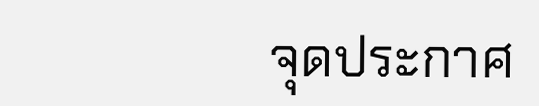จุดประกาศ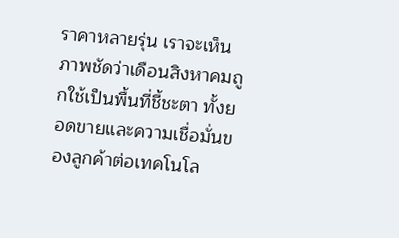ราคาหลายรุ่น เราจะเห็นภาพชัดว่าเดือนสิงหาคมถูกใช้เป็นพื้นที่ชี้ชะตา ทั้งยอดขายและความเชื่อมั่นของลูกค้าต่อเทคโนโล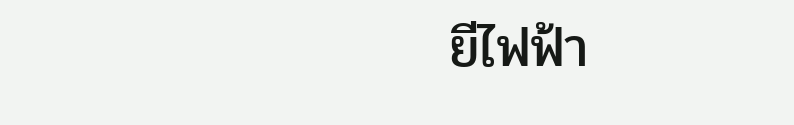ยีไฟฟ้า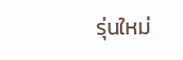รุ่นใหม่